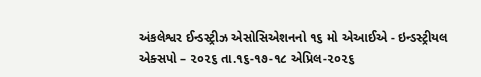અંકલેશ્વર ઈન્ડસ્ટ્રીઝ એસોસિએશનનો ૧૬ મો એઆઈએ - ઇન્ડસ્ટ્રીયલ એક્સપો – ૨૦૨૬ તા.૧૬-૧૭-૧૮ એપ્રિલ-૨૦૨૬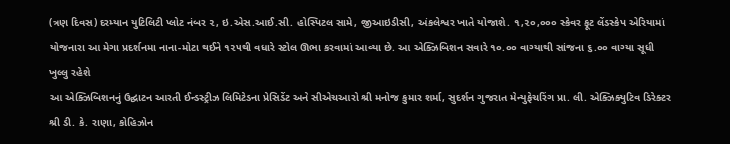(ત્રણ દિવસ) દરમ્યાન યુટિલિટી પ્લોટ નંબર ૨, ઇ.એસ.આઈ.સી. હોસ્પિટલ સામે, જીઆઇડીસી, અંકલેશ્વર ખાતે યોજાશે. ૧,૨૦,૦૦૦ સ્કેવર ફૂટ લેંડસ્કેપ એરિયામાં યોજનારા આ મેગા પ્રદર્શનમા નાના-મોટા થઈને ૧૨૫થી વધારે સ્ટોલ ઊભા કરવામાં આવ્યા છે. આ એક્ઝિબિશન સવારે ૧૦.૦૦ વાગ્યાથી સાંજના ૬.૦૦ વાગ્યા સૂધી ખુલ્લુ રહેશે
આ એક્ઝિબિશનનું ઉદ્ઘાટન આરતી ઈન્ડસ્ટ્રીઝ લિમિટેડના પ્રેસિડેંટ અને સીએચઆરો શ્રી મનોજ કુમાર શર્મા, સુદર્શન ગુજરાત મેન્યુફેચરિંગ પ્રા. લી. એક્ઝિક્યુટિવ ડિરેક્ટર શ્રી ડી. કે. રાણા, કોહિઝોન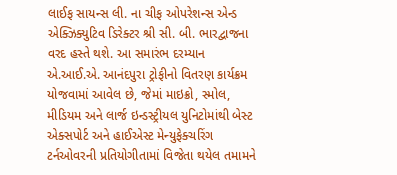લાઈફ સાયન્સ લી. ના ચીફ ઓપરેશન્સ એન્ડ એક્ઝિક્યુટિવ ડિરેક્ટર શ્રી સી. બી. ભારદ્વાજના વરદ હસ્તે થશે. આ સમારંભ દરમ્યાન એ.આઈ.એ. આનંદપુરા ટ્રોફીનો વિતરણ કાર્યક્રમ યોજવામાં આવેલ છે, જેમાં માઇક્રો, સ્મોલ, મીડિયમ અને લાર્જ ઇન્ડસ્ટ્રીયલ યુનિટોમાંથી બેસ્ટ એક્સપોર્ટ અને હાઈએસ્ટ મેન્યુફેક્ચરિંગ ટર્નઓવરની પ્રતિયોગીતામાં વિજેતા થયેલ તમામને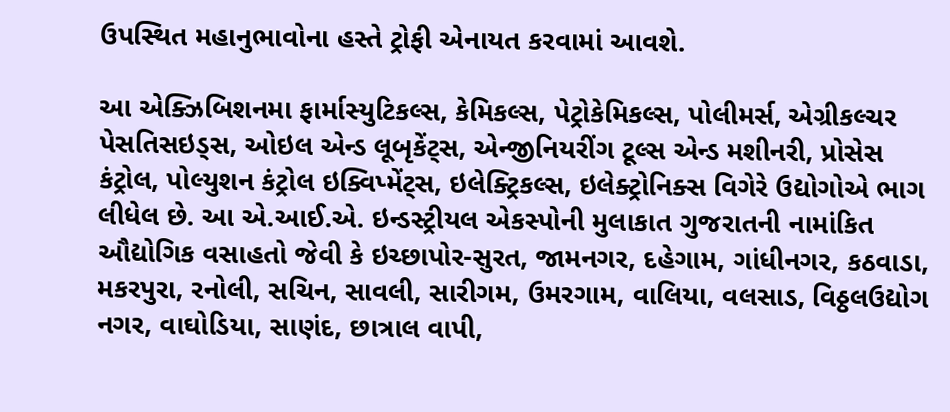ઉપસ્થિત મહાનુભાવોના હસ્તે ટ્રોફી એનાયત કરવામાં આવશે.

આ એક્ઝિબિશનમા ફાર્માસ્યુટિકલ્સ, કેમિકલ્સ, પેટ્રોકેમિકલ્સ, પોલીમર્સ, એગ્રીકલ્ચર પેસતિસઇડ્સ, ઓઇલ એન્ડ લૂબૃકેંટ્સ, એન્જીનિયરીંગ ટૂલ્સ એન્ડ મશીનરી, પ્રોસેસ કંટ્રોલ, પોલ્યુશન કંટ્રોલ ઇક્વિપ્મેંટ્સ, ઇલેક્ટ્રિકલ્સ, ઇલેક્ટ્રોનિક્સ વિગેરે ઉદ્યોગોએ ભાગ લીધેલ છે. આ એ.આઈ.એ. ઇન્ડસ્ટ્રીયલ એકસ્પોની મુલાકાત ગુજરાતની નામાંકિત ઔદ્યોગિક વસાહતો જેવી કે ઇચ્છાપોર-સુરત, જામનગર, દહેગામ, ગાંધીનગર, કઠવાડા, મકરપુરા, રનોલી, સચિન, સાવલી, સારીગમ, ઉમરગામ, વાલિયા, વલસાડ, વિઠ્ઠલઉદ્યોગ નગર, વાઘોડિયા, સાણંદ, છાત્રાલ વાપી,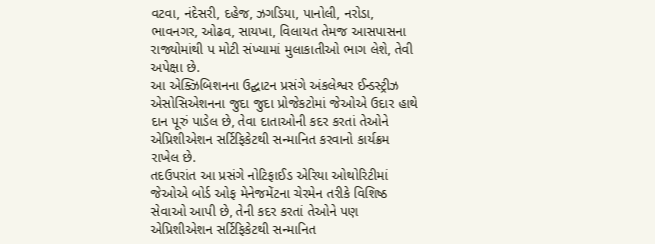વટવા, નંદેસરી, દહેજ, ઝગડિયા, પાનોલી, નરોડા, ભાવનગર, ઓઢવ, સાયખા, વિલાયત તેમજ આસપાસના રાજ્યોમાંથી પ મોટી સંખ્યામાં મુલાકાતીઓ ભાગ લેશે, તેવી અપેક્ષા છે.
આ એક્ઝિબિશનના ઉદ્ઘાટન પ્રસંગે અંકલેશ્વર ઈન્ડસ્ટ્રીઝ એસોસિએશનના જુદા જુદા પ્રોજેકટોમાં જેઓએ ઉદાર હાથે દાન પૂરું પાડેલ છે, તેવા દાતાઓની કદર કરતાં તેઓને એપ્રિશીએશન સર્ટિફિકેટથી સન્માનિત કરવાનો કાર્યક્રમ રાખેલ છે.
તદઉપરાંત આ પ્રસંગે નોટિફાઈડ એરિયા ઓથોરિટીમાં જેઓએ બોર્ડ ઓફ મેનેજમેંટના ચેરમેન તરીકે વિશિષ્ઠ સેવાઓ આપી છે, તેની કદર કરતાં તેઓને પણ એપ્રિશીએશન સર્ટિફિકેટથી સન્માનિત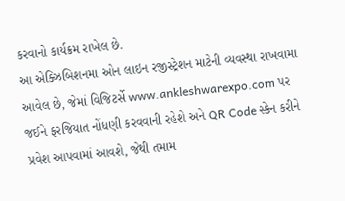કરવાનો કાર્યક્રમ રાખેલ છે.
આ એક્ઝિબિશનમા ઓન લાઇન રજીસ્ટ્રેશન માટેની વ્યવસ્થા રાખવામા આવેલ છે, જેમાં વિજિટર્સે www.ankleshwarexpo.com પર જઈને ફરજિયાત નોંધણી કરવવાની રહેશે અને QR Code સ્કેન કરીને પ્રવેશ આપવામાં આવશે, જેથી તમામ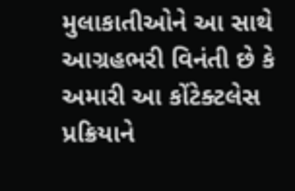મુલાકાતીઓને આ સાથે આગ્રહભરી વિનંતી છે કે અમારી આ કોંટેક્ટલેસ પ્રક્રિયાને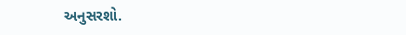અનુસરશો.